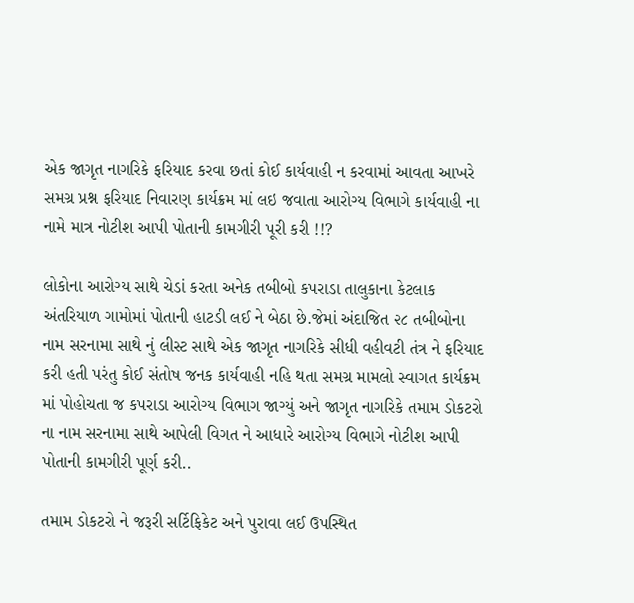એક જાગૃત નાગરિકે ફરિયાદ કરવા છતાં કોઈ કાર્યવાહી ન કરવામાં આવતા આખરે સમગ્ર પ્રશ્ન ફરિયાદ નિવારણ કાર્યક્રમ માં લઇ જવાતા આરોગ્ય વિભાગે કાર્યવાહી ના નામે માત્ર નોટીશ આપી પોતાની કામગીરી પૂરી કરી !!?

લોકોના આરોગ્ય સાથે ચેડાં કરતા અનેક તબીબો કપરાડા તાલુકાના કેટલાક અંતરિયાળ ગામોમાં પોતાની હાટડી લઈ ને બેઠા છે.જેમાં અંદાજિત ૨૮ તબીબોના નામ સરનામા સાથે નું લીસ્ટ સાથે એક જાગૃત નાગરિકે સીધી વહીવટી તંત્ર ને ફરિયાદ કરી હતી પરંતુ કોઈ સંતોષ જનક કાર્યવાહી નહિ થતા સમગ્ર મામલો સ્વાગત કાર્યક્રમ માં પોહોચતા જ કપરાડા આરોગ્ય વિભાગ જાગ્યું અને જાગૃત નાગરિકે તમામ ડોકટરો ના નામ સરનામા સાથે આપેલી વિગત ને આધારે આરોગ્ય વિભાગે નોટીશ આપી પોતાની કામગીરી પૂર્ણ કરી..

તમામ ડોકટરો ને જરૂરી સર્ટિફિકેટ અને પુરાવા લઈ ઉપસ્થિત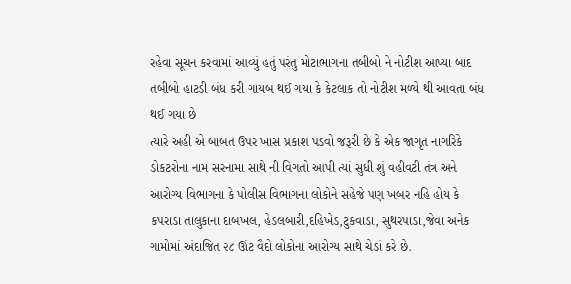રહેવા સૂચન કરવામાં આવ્યું હતું પરંતુ મોટાભાગના તબીબો ને નોટીશ આપ્યા બાદ તબીબો હાટડી બંધ કરી ગાયબ થઈ ગયા કે કેટલાક તો નોટીશ મળ્યે થી આવતા બંધ થઈ ગયા છે
ત્યારે અહી એ બાબત ઉપર ખાસ પ્રકાશ પડવો જરૂરી છે કે એક જાગૃત નાગરિકે ડોકટરોના નામ સરનામા સાથે ની વિગતો આપી ત્યાં સુધી શું વહીવટી તંત્ર અને આરોગ્ય વિભાગના કે પોલીસ વિભાગના લોકોને સહેજે પણ ખબર નહિ હોય કે કપરાડા તાલુકાના દાબખલ, હેડલબારી,દહિખેડ,ટુકવાડા, સુથરપાડા,જેવા અનેક ગામોમાં અંદાજિત ૨૮ ઊંટ વૈદો લોકોના આરોગ્ય સાથે ચેડાં કરે છે.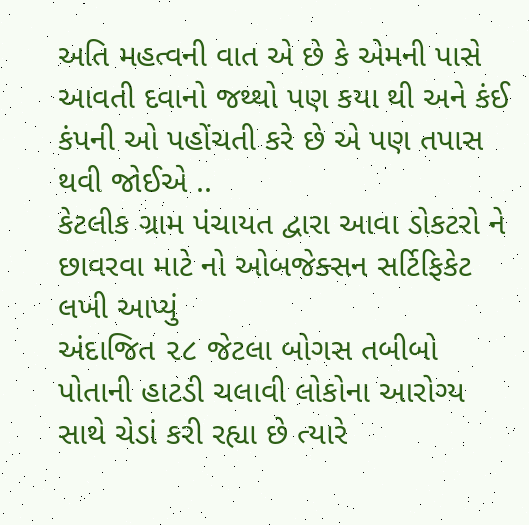અતિ મહત્વની વાત એ છે કે એમની પાસે આવતી દવાનો જથ્થો પણ કયા થી અને કંઈ કંપની ઓ પહોંચતી કરે છે એ પણ તપાસ થવી જોઈએ ..
કેટલીક ગ્રામ પંચાયત દ્વારા આવા ડોકટરો ને છાવરવા માટે નો ઓબજેક્સન સર્ટિફિકેટ લખી આપ્યું
અંદાજિત ૨૮ જેટલા બોગસ તબીબો પોતાની હાટડી ચલાવી લોકોના આરોગ્ય સાથે ચેડાં કરી રહ્યા છે ત્યારે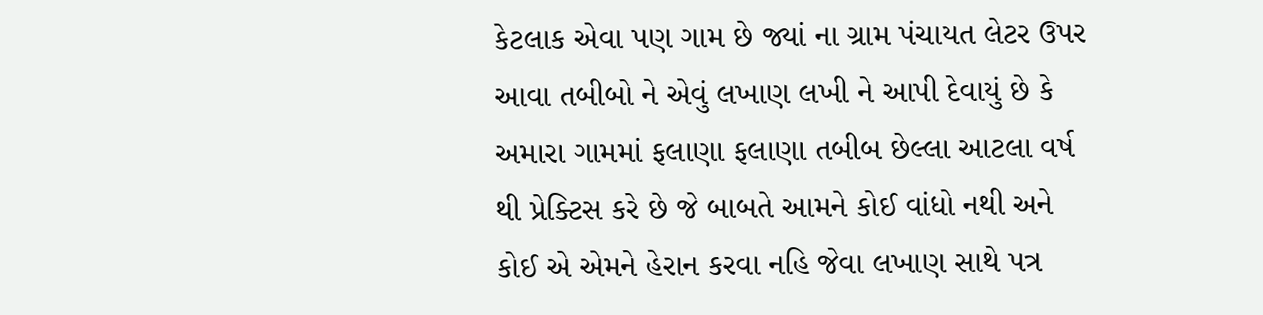કેટલાક એવા પણ ગામ છે જ્યાં ના ગ્રામ પંચાયત લેટર ઉપર આવા તબીબો ને એવું લખાણ લખી ને આપી દેવાયું છે કે અમારા ગામમાં ફલાણા ફલાણા તબીબ છેલ્લા આટલા વર્ષ થી પ્રેક્ટિસ કરે છે જે બાબતે આમને કોઈ વાંધો નથી અને કોઈ એ એમને હેરાન કરવા નહિ જેવા લખાણ સાથે પત્ર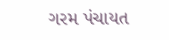ગરમ પંચાયત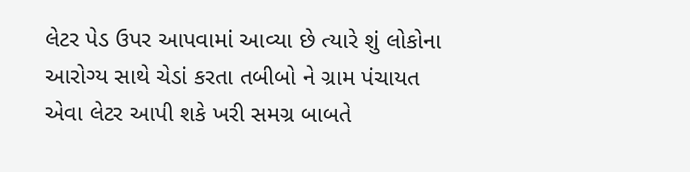લેટર પેડ ઉપર આપવામાં આવ્યા છે ત્યારે શું લોકોના આરોગ્ય સાથે ચેડાં કરતા તબીબો ને ગ્રામ પંચાયત એવા લેટર આપી શકે ખરી સમગ્ર બાબતે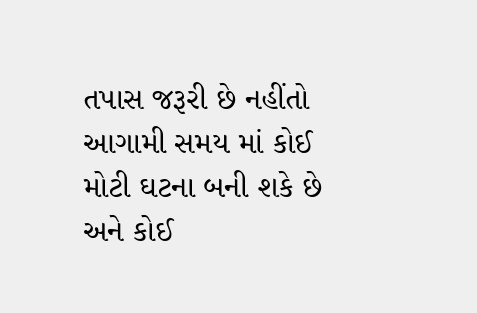તપાસ જરૂરી છે નહીંતો આગામી સમય માં કોઈ મોટી ઘટના બની શકે છે અને કોઈ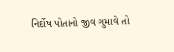નિર્દોષ પોતાનો જીવ ગુમાવે તો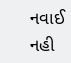નવાઈ નહી